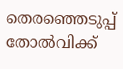തെരഞ്ഞെടുപ്പ് തോല്‍വിക്ക്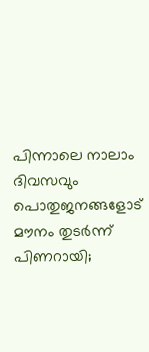പിന്നാലെ നാലാം ദിവസവും പൊതുജനങ്ങളോട് മൗനം തുടര്‍ന്ന് പിണറായി;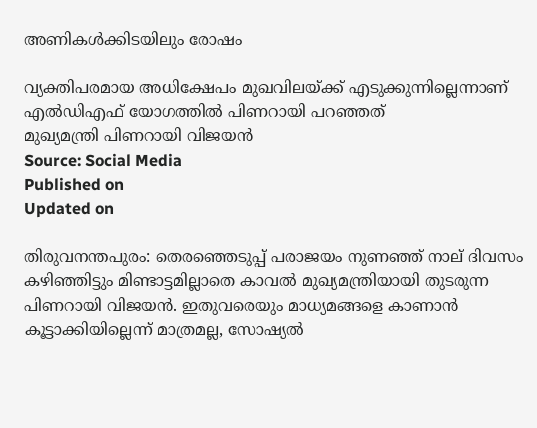അണികൾക്കിടയിലും രോഷം

വ്യക്തിപരമായ അധിക്ഷേപം മുഖവിലയ്‌ക്ക് എടുക്കുന്നില്ലെന്നാണ് എല്‍ഡിഎഫ് യോഗത്തില്‍ പിണറായി പറഞ്ഞത്
മുഖ്യമന്ത്രി പിണറായി വിജയൻ
Source: Social Media
Published on
Updated on

തിരുവനന്തപുരം: തെരഞ്ഞെടുപ്പ് പരാജയം നുണഞ്ഞ് നാല് ദിവസം കഴിഞ്ഞിട്ടും മിണ്ടാട്ടമില്ലാതെ കാവല്‍ മുഖ്യമന്ത്രിയായി തുടരുന്ന പിണറായി വിജയന്‍. ഇതുവരെയും മാധ്യമങ്ങളെ കാണാന്‍ കൂട്ടാക്കിയില്ലെന്ന് മാത്രമല്ല, സോഷ്യല്‍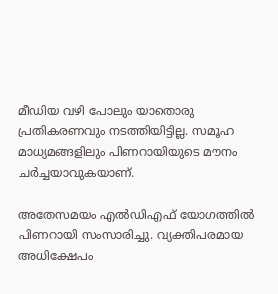മീഡിയ വഴി പോലും യാതൊരു പ്രതികരണവും നടത്തിയിട്ടില്ല. സമൂഹ മാധ്യമങ്ങളിലും പിണറായിയുടെ മൗനം ചര്‍ച്ചയാവുകയാണ്.

അതേസമയം എല്‍ഡിഎഫ് യോഗത്തില്‍ പിണറായി സംസാരിച്ചു. വ്യക്തിപരമായ അധിക്ഷേപം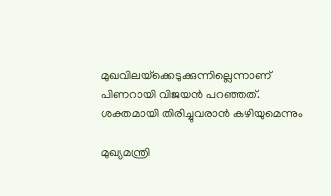മുഖവിലയ്‌ക്കെടുക്കുന്നില്ലെന്നാണ് പിണറായി വിജയന്‍ പറഞ്ഞത്. ശക്തമായി തിരിച്ചുവരാന്‍ കഴിയുമെന്നും

മുഖ്യമന്ത്രി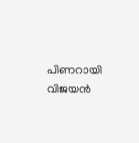പിണറായി വിജയൻ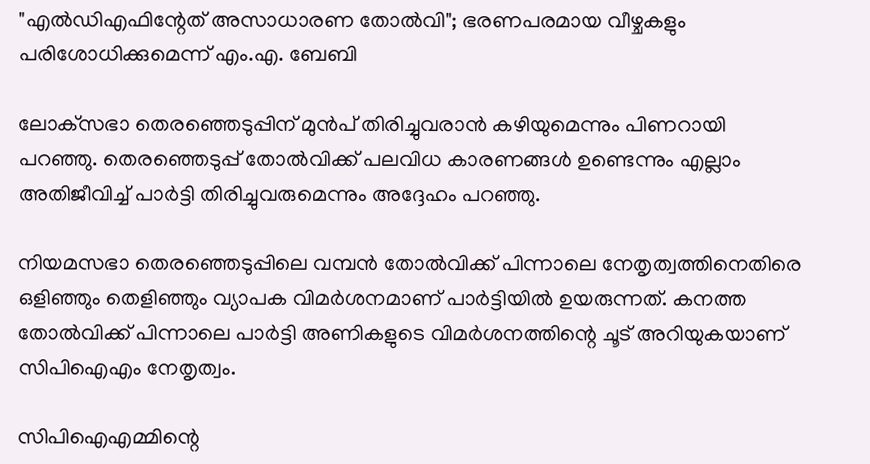"എല്‍ഡിഎഫിന്റേത് അസാധാരണ തോല്‍വി"; ഭരണപരമായ വീഴ്ചകളും പരിശോധിക്കുമെന്ന് എം.എ. ബേബി

ലോക്‌സഭാ തെരഞ്ഞെടുപ്പിന് മുന്‍പ് തിരിച്ചുവരാന്‍ കഴിയുമെന്നും പിണറായി പറഞ്ഞു. തെരഞ്ഞെടുപ്പ് തോല്‍വിക്ക് പലവിധ കാരണങ്ങള്‍ ഉണ്ടെന്നും എല്ലാം അതിജീവിച്ച് പാര്‍ട്ടി തിരിച്ചുവരുമെന്നും അദ്ദേഹം പറഞ്ഞു.

നിയമസഭാ തെരഞ്ഞെടുപ്പിലെ വമ്പന്‍ തോല്‍വിക്ക് പിന്നാലെ നേതൃത്വത്തിനെതിരെ ഒളിഞ്ഞും തെളിഞ്ഞും വ്യാപക വിമര്‍ശനമാണ് പാര്‍ട്ടിയില്‍ ഉയരുന്നത്. കനത്ത തോല്‍വിക്ക് പിന്നാലെ പാര്‍ട്ടി അണികളുടെ വിമര്‍ശനത്തിന്റെ ചൂട് അറിയുകയാണ് സിപിഐഎം നേതൃത്വം.

സിപിഐഎമ്മിന്റെ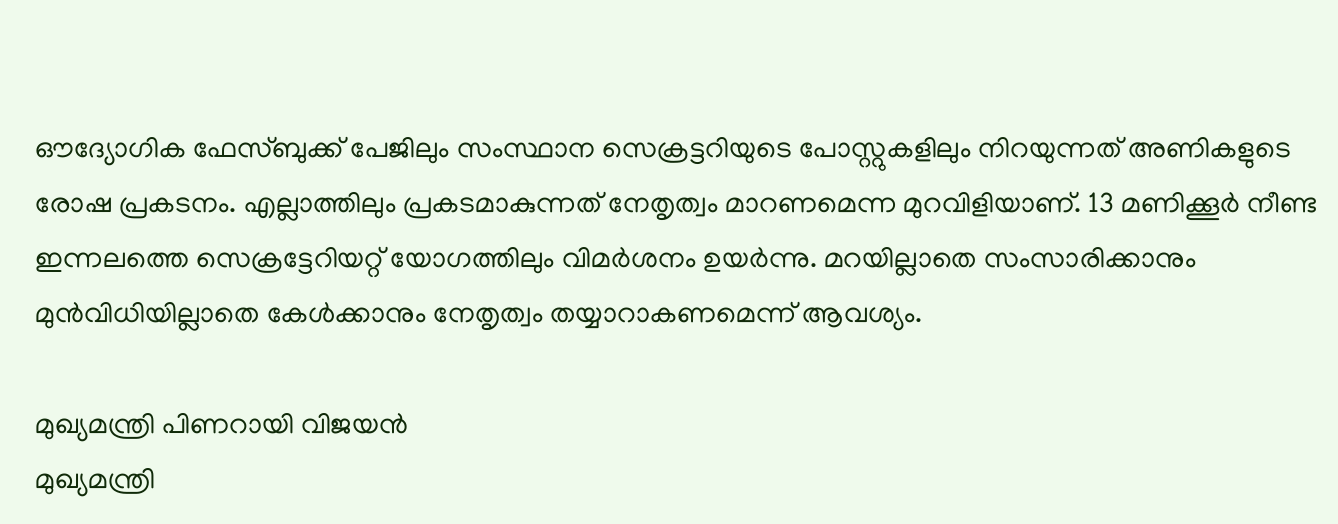ഔദ്യോഗിക ഫേസ്ബുക്ക് പേജിലും സംസ്ഥാന സെക്രട്ടറിയുടെ പോസ്റ്റുകളിലും നിറയുന്നത് അണികളുടെ രോഷ പ്രകടനം. എല്ലാത്തിലും പ്രകടമാകുന്നത് നേതൃത്വം മാറണമെന്ന മുറവിളിയാണ്. 13 മണിക്കൂര്‍ നീണ്ട ഇന്നലത്തെ സെക്രട്ടേറിയറ്റ് യോഗത്തിലും വിമര്‍ശനം ഉയര്‍ന്നു. മറയില്ലാതെ സംസാരിക്കാനും മുന്‍വിധിയില്ലാതെ കേള്‍ക്കാനും നേതൃത്വം തയ്യാറാകണമെന്ന് ആവശ്യം.

മുഖ്യമന്ത്രി പിണറായി വിജയൻ
മുഖ്യമന്ത്രി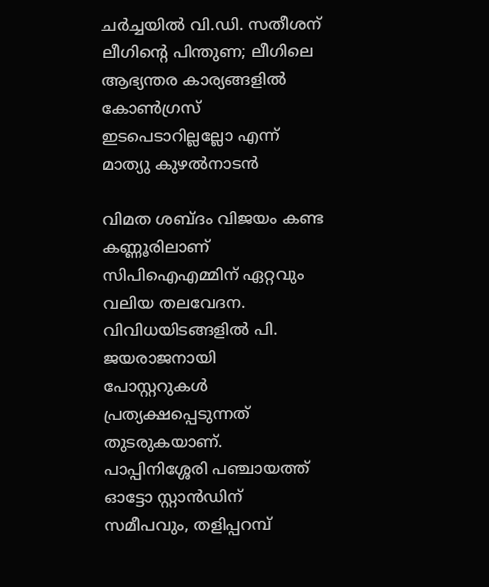ചര്‍ച്ചയില്‍ വി.ഡി. സതീശന് ലീഗിന്റെ പിന്തുണ; ലീഗിലെ ആഭ്യന്തര കാര്യങ്ങളില്‍ കോണ്‍ഗ്രസ് ഇടപെടാറില്ലല്ലോ എന്ന് മാത്യു കുഴല്‍നാടന്‍

വിമത ശബ്ദം വിജയം കണ്ട കണ്ണൂരിലാണ് സിപിഐഎമ്മിന് ഏറ്റവും വലിയ തലവേദന. വിവിധയിടങ്ങളില്‍ പി. ജയരാജനായി പോസ്റ്ററുകള്‍ പ്രത്യക്ഷപ്പെടുന്നത് തുടരുകയാണ്. പാപ്പിനിശ്ശേരി പഞ്ചായത്ത് ഓട്ടോ സ്റ്റാന്‍ഡിന് സമീപവും, തളിപ്പറമ്പ്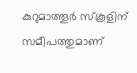കുറുമാത്തൂര്‍ സ്‌കൂളിന് സമീപത്തുമാണ്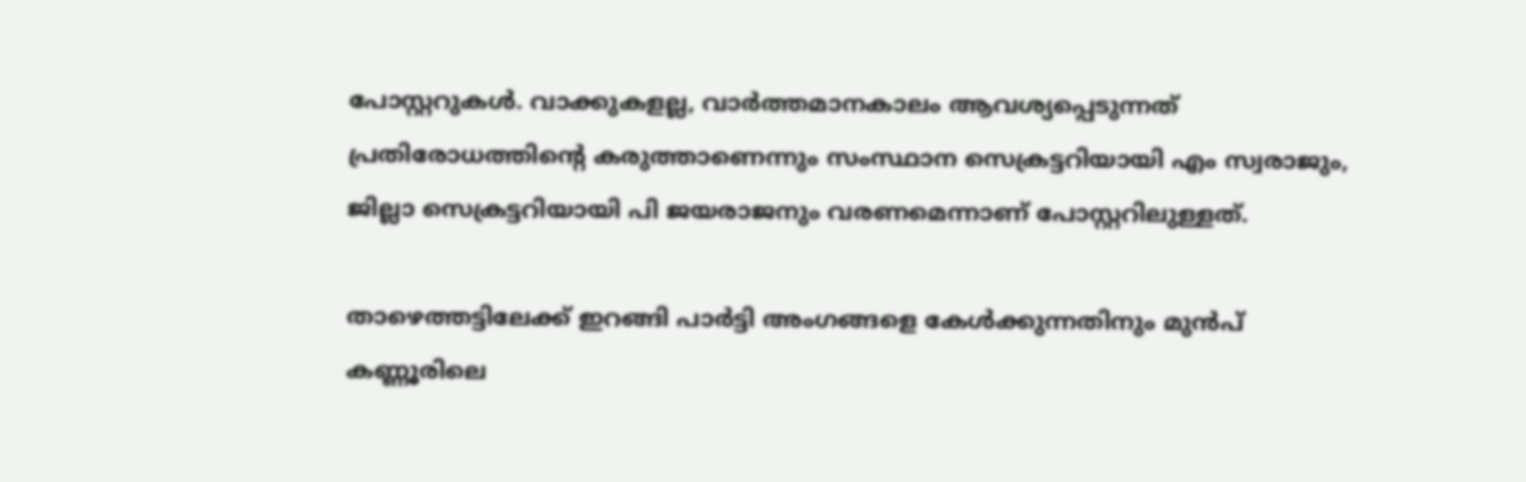പോസ്റ്ററുകള്‍. വാക്കുകളല്ല, വാര്‍ത്തമാനകാലം ആവശ്യപ്പെടുന്നത് പ്രതിരോധത്തിന്റെ കരുത്താണെന്നും സംസ്ഥാന സെക്രട്ടറിയായി എം സ്വരാജും, ജില്ലാ സെക്രട്ടറിയായി പി ജയരാജനും വരണമെന്നാണ് പോസ്റ്ററിലുള്ളത്.

താഴെത്തട്ടിലേക്ക് ഇറങ്ങി പാര്‍ട്ടി അംഗങ്ങളെ കേള്‍ക്കുന്നതിനും മുന്‍പ് കണ്ണൂരിലെ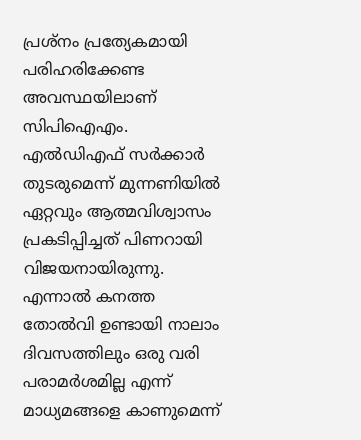പ്രശ്‌നം പ്രത്യേകമായി പരിഹരിക്കേണ്ട അവസ്ഥയിലാണ് സിപിഐഎം. എല്‍ഡിഎഫ് സര്‍ക്കാര്‍ തുടരുമെന്ന് മുന്നണിയില്‍ ഏറ്റവും ആത്മവിശ്വാസം പ്രകടിപ്പിച്ചത് പിണറായി വിജയനായിരുന്നു. എന്നാല്‍ കനത്ത തോല്‍വി ഉണ്ടായി നാലാം ദിവസത്തിലും ഒരു വരി പരാമര്‍ശമില്ല എന്ന് മാധ്യമങ്ങളെ കാണുമെന്ന്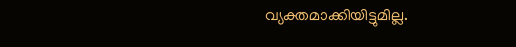വ്യക്തമാക്കിയിട്ടുമില്ല.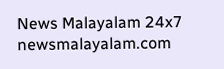News Malayalam 24x7
newsmalayalam.com